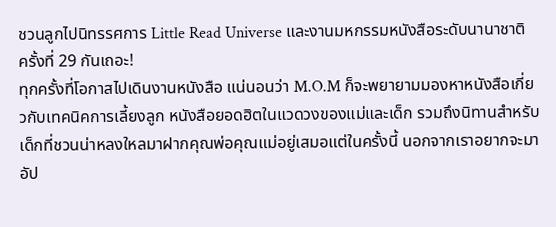ชวนลูกไปนิทรรศการ Little Read Universe และงานมหกรรมหนังสือระดับนานาชาติ ครั้งที่ 29 กันเถอะ!
ทุกครั้งที่โอกาสไปเดินงานหนังสือ แน่นอนว่า M.O.M ก็จะพยายามมองหาหนังสือเกี่ยวกับเทคนิคการเลี้ยงลูก หนังสือยอดฮิตในแวดวงของแม่และเด็ก รวมถึงนิทานสำหรับเด็กที่ชวนน่าหลงใหลมาฝากคุณพ่อคุณแม่อยู่เสมอแต่ในครั้งนี้ นอกจากเราอยากจะมาอัป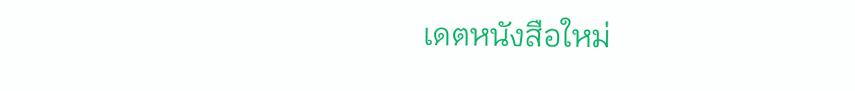เดตหนังสือใหม่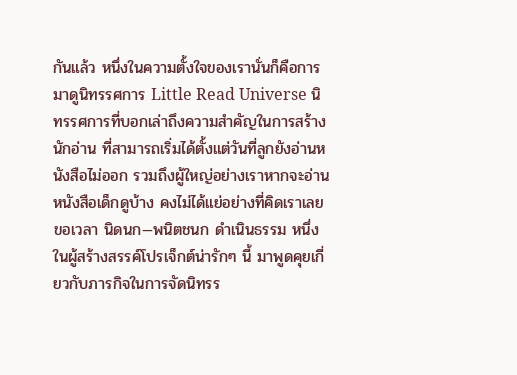กันแล้ว หนึ่งในความตั้งใจของเรานั่นก็คือการมาดูนิทรรศการ Little Read Universe นิทรรศการที่บอกเล่าถึงความสำคัญในการสร้างนักอ่าน ที่สามารถเริ่มได้ตั้งแต่วันที่ลูกยังอ่านหนังสือไม่ออก รวมถึงผู้ใหญ่อย่างเราหากจะอ่านหนังสือเด็กดูบ้าง คงไม่ได้แย่อย่างที่คิดเราเลยขอเวลา นิดนก—พนิตชนก ดำเนินธรรม หนึ่งในผู้สร้างสรรค์โปรเจ็กต์น่ารักๆ นี้ มาพูดคุยเกี่ยวกับภารกิจในการจัดนิทรร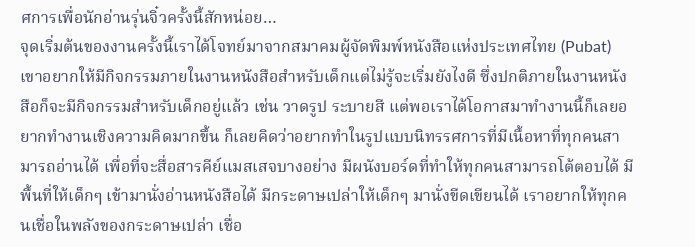ศการเพื่อนักอ่านรุ่นจิ๋วครั้งนี้สักหน่อย…
จุดเริ่มต้นของงานครั้งนี้เราได้โจทย์มาจากสมาคมผู้จัดพิมพ์หนังสือแห่งประเทศไทย (Pubat) เขาอยากให้มีกิจกรรมภายในงานหนังสือสำหรับเด็กแต่ไม่รู้จะเริ่มยังไงดี ซึ่งปกติภายในงานหนังสือก็จะมีกิจกรรมสำหรับเด็กอยู่แล้ว เช่น วาดรูป ระบายสี แต่พอเราได้โอกาสมาทำงานนี้ก็เลยอยากทำงานเชิงความคิดมากขึ้น ก็เลยคิดว่าอยากทำในรูปแบบนิทรรศการที่มีเนื้อหาที่ทุกคนสามารถอ่านได้ เพื่อที่จะสื่อสารคีย์แมสเสจบางอย่าง มีผนังบอร์ดที่ทำให้ทุกคนสามารถโต้ตอบได้ มีพื้นที่ให้เด็กๆ เข้ามานั่งอ่านหนังสือได้ มีกระดาษเปล่าให้เด็กๆ มานั่งขีดเขียนได้ เราอยากให้ทุกคนเชื่อในพลังของกระดาษเปล่า เชื่อ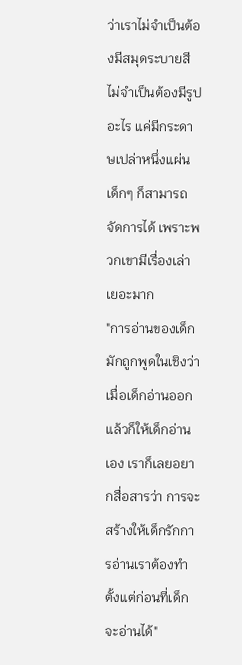ว่าเราไม่จำเป็นต้องมีสมุดระบายสี ไม่จำเป็นต้องมีรูปอะไร แค่มีกระดาษเปล่าหนึ่งแผ่น เด็กๆ ก็สามารถจัดการได้ เพราะพวกเขามีเรื่องเล่าเยอะมาก
"การอ่านของเด็กมักถูกพูดในเชิงว่า เมื่อเด็กอ่านออกแล้วก็ให้เด็กอ่านเอง เราก็เลยอยากสื่อสารว่า การจะสร้างให้เด็กรักการอ่านเราต้องทำตั้งแต่ก่อนที่เด็กจะอ่านได้"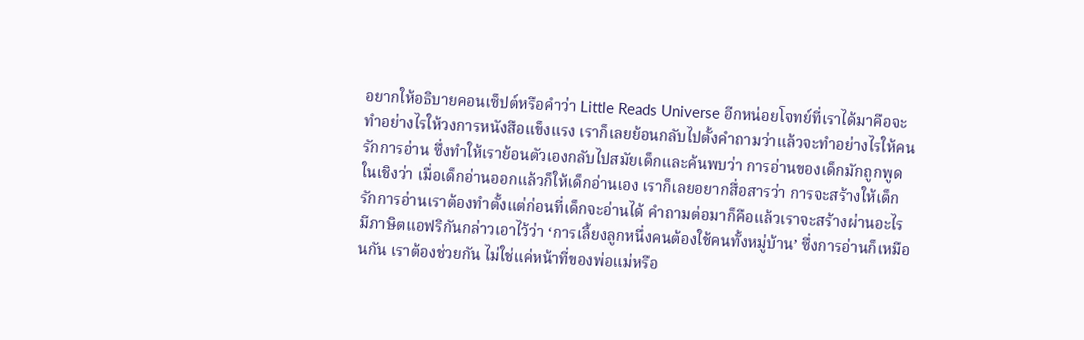อยากให้อธิบายคอนเซ็ปต์หรือคำว่า Little Reads Universe อีกหน่อยโจทย์ที่เราได้มาคือจะทำอย่างไรให้วงการหนังสือแข็งแรง เราก็เลยย้อนกลับไปตั้งคำถามว่าแล้วจะทำอย่างไรให้คนรักการอ่าน ซึ่งทำให้เราย้อนตัวเองกลับไปสมัยเด็กและค้นพบว่า การอ่านของเด็กมักถูกพูดในเชิงว่า เมื่อเด็กอ่านออกแล้วก็ให้เด็กอ่านเอง เราก็เลยอยากสื่อสารว่า การจะสร้างให้เด็กรักการอ่านเราต้องทำตั้งแต่ก่อนที่เด็กจะอ่านได้ คำถามต่อมาก็คือแล้วเราจะสร้างผ่านอะไร มีภาษิตแอฟริกันกล่าวเอาไว้ว่า ‘การเลี้ยงลูกหนึ่งคนต้องใช้คนทั้งหมู่บ้าน’ ซึ่งการอ่านก็เหมือนกัน เราต้องช่วยกัน ไม่ใช่แค่หน้าที่ของพ่อแม่หรือ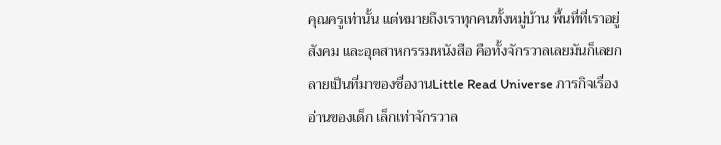คุณครูเท่านั้น แต่หมายถึงเราทุกคนทั้งหมู่บ้าน พื้นที่ที่เราอยู่ สังคม และอุตสาหกรรมหนังสือ คือทั้งจักรวาลเลยมันก็เลยกลายเป็นที่มาของชื่องานLittle Read Universe ภารกิจเรื่องอ่านของเด็ก เล็กเท่าจักรวาล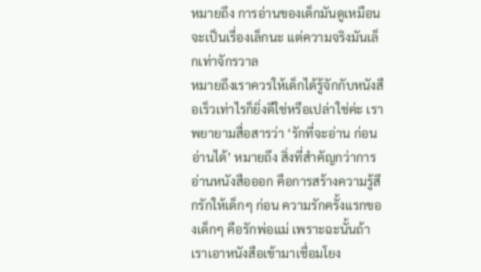หมายถึง การอ่านของเด็กมันดูเหมือนจะเป็นเรื่องเล็กนะ แต่ความจริงมันเล็กเท่าจักรวาล
หมายถึงเราควรให้เด็กได้รู้จักกับหนังสือเร็วเท่าไรก็ยิ่งดีใช่หรือเปล่าใช่ค่ะ เราพยายามสื่อสารว่า ‘รักที่จะอ่าน ก่อนอ่านได้’ หมายถึง สิ่งที่สำคัญกว่าการอ่านหนังสือออก คือการสร้างความรู้สึกรักให้เด็กๆ ก่อน ความรักครั้งแรกของเด็กๆ คือรักพ่อแม่ เพราะฉะนั้นถ้าเราเอาหนังสือเข้ามาเชื่อมโยง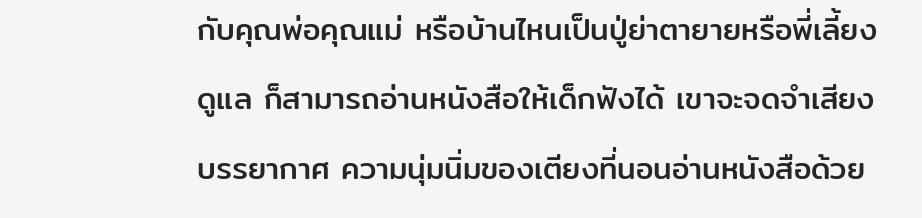กับคุณพ่อคุณแม่ หรือบ้านไหนเป็นปู่ย่าตายายหรือพี่เลี้ยงดูแล ก็สามารถอ่านหนังสือให้เด็กฟังได้ เขาจะจดจำเสียง บรรยากาศ ความนุ่มนิ่มของเตียงที่นอนอ่านหนังสือด้วย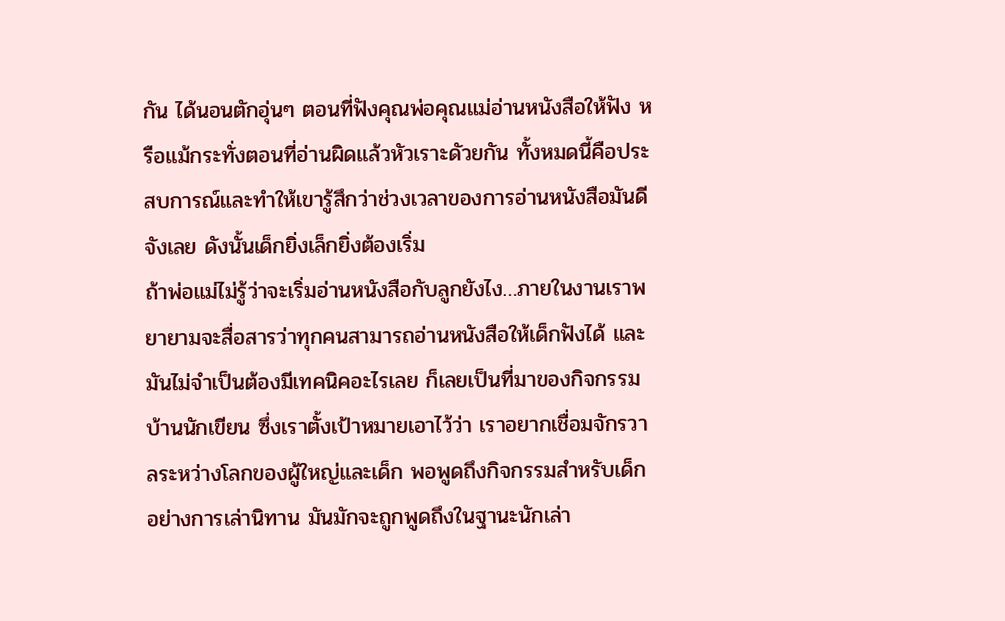กัน ได้นอนตักอุ่นๆ ตอนที่ฟังคุณพ่อคุณแม่อ่านหนังสือให้ฟัง หรือแม้กระทั่งตอนที่อ่านผิดแล้วหัวเราะดัวยกัน ทั้งหมดนี้คือประสบการณ์และทำให้เขารู้สึกว่าช่วงเวลาของการอ่านหนังสือมันดีจังเลย ดังนั้นเด็กยิ่งเล็กยิ่งต้องเริ่ม
ถ้าพ่อแม่ไม่รู้ว่าจะเริ่มอ่านหนังสือกับลูกยังไง…ภายในงานเราพยายามจะสื่อสารว่าทุกคนสามารถอ่านหนังสือให้เด็กฟังได้ และมันไม่จำเป็นต้องมีเทคนิคอะไรเลย ก็เลยเป็นที่มาของกิจกรรมบ้านนักเขียน ซึ่งเราตั้งเป้าหมายเอาไว้ว่า เราอยากเชื่อมจักรวาลระหว่างโลกของผู้ใหญ่และเด็ก พอพูดถึงกิจกรรมสำหรับเด็กอย่างการเล่านิทาน มันมักจะถูกพูดถึงในฐานะนักเล่า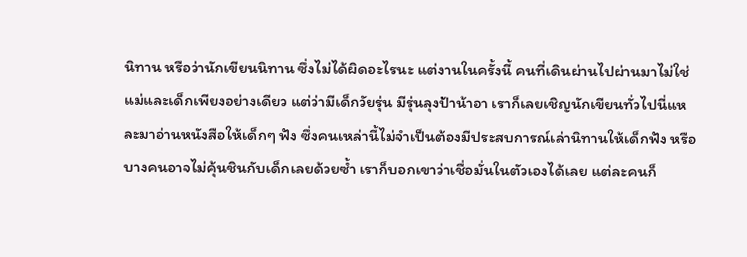นิทาน หรือว่านักเขียนนิทาน ซึ่งไม่ได้ผิดอะไรนะ แต่งานในครั้งนี้ คนที่เดินผ่านไปผ่านมาไม่ใช่แม่และเด็กเพียงอย่างเดียว แต่ว่ามีเด็กวัยรุ่น มีรุ่นลุงป้าน้าอา เราก็เลยเชิญนักเขียนทั่วไปนี่แหละมาอ่านหนังสือให้เด็กๆ ฟัง ซึ่งคนเหล่านี้ไม่จำเป็นต้องมีประสบการณ์เล่านิทานให้เด็กฟัง หรือบางคนอาจไม่คุ้นชินกับเด็กเลยด้วยซ้ำ เราก็บอกเขาว่าเชื่อมั่นในตัวเองได้เลย แต่ละคนก็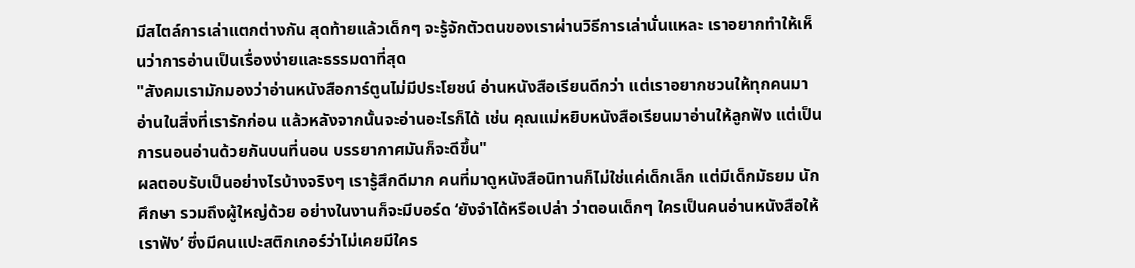มีสไตล์การเล่าแตกต่างกัน สุดท้ายแล้วเด็กๆ จะรู้จักตัวตนของเราผ่านวิธีการเล่านั่นแหละ เราอยากทำให้เห็นว่าการอ่านเป็นเรื่องง่ายและธรรมดาที่สุด
"สังคมเรามักมองว่าอ่านหนังสือการ์ตูนไม่มีประโยชน์ อ่านหนังสือเรียนดีกว่า แต่เราอยากชวนให้ทุกคนมาอ่านในสิ่งที่เรารักก่อน แล้วหลังจากนั้นจะอ่านอะไรก็ได้ เช่น คุณแม่หยิบหนังสือเรียนมาอ่านให้ลูกฟัง แต่เป็นการนอนอ่านด้วยกันบนที่นอน บรรยากาศมันก็จะดีขึ้น"
ผลตอบรับเป็นอย่างไรบ้างจริงๆ เรารู้สึกดีมาก คนที่มาดูหนังสือนิทานก็ไม่ใช่แค่เด็กเล็ก แต่มีเด็กมัธยม นักศึกษา รวมถึงผู้ใหญ่ด้วย อย่างในงานก็จะมีบอร์ด ‘ยังจำได้หรือเปล่า ว่าตอนเด็กๆ ใครเป็นคนอ่านหนังสือให้เราฟัง’ ซึ่งมีคนแปะสติกเกอร์ว่าไม่เคยมีใคร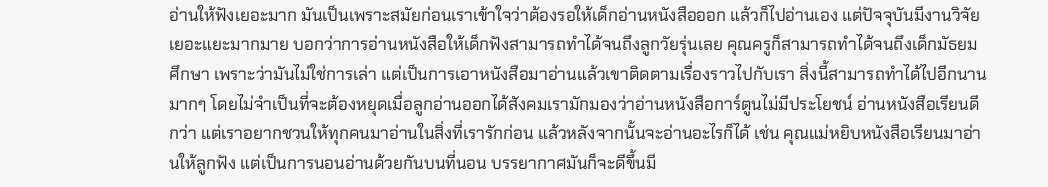อ่านให้ฟังเยอะมาก มันเป็นเพราะสมัยก่อนเราเข้าใจว่าต้องรอให้เด็กอ่านหนังสือออก แล้วก็ไปอ่านเอง แต่ปัจจุบันมีงานวิจัยเยอะแยะมากมาย บอกว่าการอ่านหนังสือให้เด็กฟังสามารถทำได้จนถึงลูกวัยรุ่นเลย คุณครูก็สามารถทำได้จนถึงเด็กมัธยมศึกษา เพราะว่ามันไม่ใช่การเล่า แต่เป็นการเอาหนังสือมาอ่านแล้วเขาติดตามเรื่องราวไปกับเรา สิ่งนี้สามารถทำได้ไปอีกนานมากๆ โดยไม่จำเป็นที่จะต้องหยุดเมื่อลูกอ่านออกได้สังคมเรามักมองว่าอ่านหนังสือการ์ตูนไม่มีประโยชน์ อ่านหนังสือเรียนดีกว่า แต่เราอยากชวนให้ทุกคนมาอ่านในสิ่งที่เรารักก่อน แล้วหลังจากนั้นจะอ่านอะไรก็ได้ เช่น คุณแม่หยิบหนังสือเรียนมาอ่านให้ลูกฟัง แต่เป็นการนอนอ่านด้วยกันบนที่นอน บรรยากาศมันก็จะดีขึ้นมี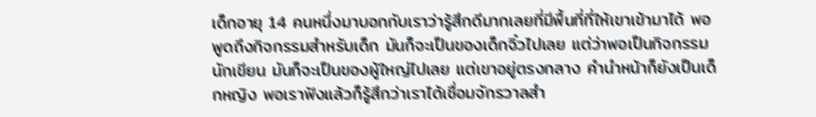เด็กอายุ 14 คนหนึ่งมาบอกกับเราว่ารู้สึกดีมากเลยที่มีพื้นที่ที่ให้เขาเข้ามาได้ พอพูดถึงกิจกรรมสำหรับเด็ก มันก็จะเป็นของเด็กจิ๋วไปเลย แต่ว่าพอเป็นกิจกรรมนักเขียน มันก็จะเป็นของผู้ใหญ่ไปเลย แต่เขาอยู่ตรงกลาง คำนำหน้าก็ยังเป็นเด็กหญิง พอเราฟังแล้วก็รู้สึกว่าเราได้เชื่อมจักรวาลสำ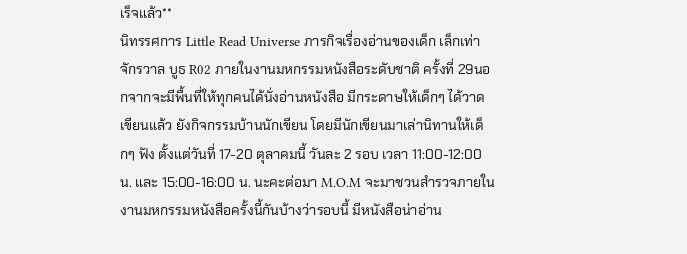เร็จแล้ว**
นิทรรศการ Little Read Universe ภารกิจเรื่องอ่านของเด็ก เล็กเท่าจักรวาล บูธ R02 ภายในงานมหกรรมหนังสือระดับชาติ ครั้งที่ 29นอกจากจะมีพื้นที่ให้ทุกคนได้นั่งอ่านหนังสือ มีกระดาษให้เด็กๆ ได้วาดเขียนแล้ว ยังกิจกรรมบ้านนักเขียน โดยมีนักเขียนมาเล่านิทานให้เด็กๆ ฟัง ตั้งแต่วันที่ 17-20 ตุลาคมนี้ วันละ 2 รอบ เวลา 11:00-12:00 น. และ 15:00-16:00 น. นะคะต่อมา M.O.M จะมาชวนสำรวจภายในงานมหกรรมหนังสือครั้งนี้กันบ้างว่ารอบนี้ มีหนังสือน่าอ่าน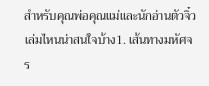สำหรับคุณพ่อคุณแม่และนักอ่านตัวจิ๋วเล่มไหนน่าสนใจบ้าง1. เส้นทางมหัศจร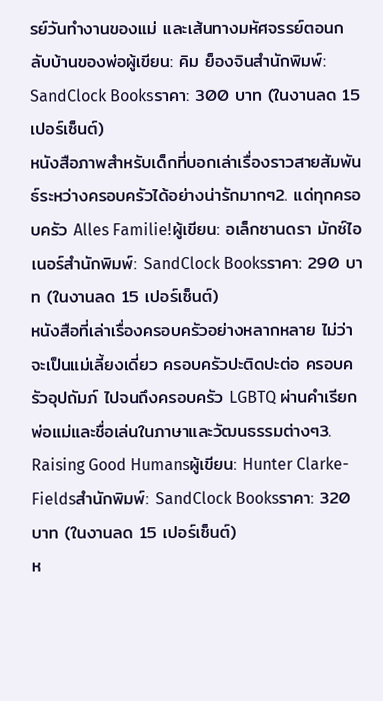รย์วันทำงานของแม่ และเส้นทางมหัศจรรย์ตอนกลับบ้านของพ่อผู้เขียน: คิม ย็องจินสำนักพิมพ์: SandClock Booksราคา: 300 บาท (ในงานลด 15 เปอร์เซ็นต์)
หนังสือภาพสำหรับเด็กที่บอกเล่าเรื่องราวสายสัมพันธ์ระหว่างครอบครัวได้อย่างน่ารักมากๆ2. แด่ทุกครอบครัว Alles Familie!ผู้เขียน: อเล็กซานดรา มักซ์ไอเนอร์สำนักพิมพ์: SandClock Booksราคา: 290 บาท (ในงานลด 15 เปอร์เซ็นต์)
หนังสือที่เล่าเรื่องครอบครัวอย่างหลากหลาย ไม่ว่าจะเป็นแม่เลี้ยงเดี่ยว ครอบครัวปะติดปะต่อ ครอบครัวอุปถัมภ์ ไปจนถึงครอบครัว LGBTQ ผ่านคำเรียกพ่อแม่และชื่อเล่นในภาษาและวัฒนธรรมต่างๆ3. Raising Good Humansผู้เขียน: Hunter Clarke-Fieldsสำนักพิมพ์: SandClock Booksราคา: 320 บาท (ในงานลด 15 เปอร์เซ็นต์)
ห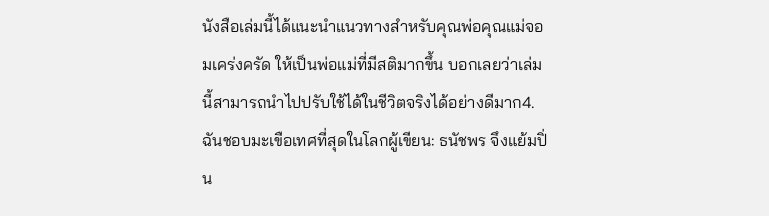นังสือเล่มนี้ได้แนะนำแนวทางสำหรับคุณพ่อคุณแม่จอมเคร่งครัด ให้เป็นพ่อแม่ที่มีสติมากขึ้น บอกเลยว่าเล่มนี้สามารถนำไปปรับใช้ได้ในชีวิตจริงได้อย่างดีมาก4. ฉันชอบมะเขือเทศที่สุดในโลกผู้เขียน: ธนัชพร จึงแย้มปิ่น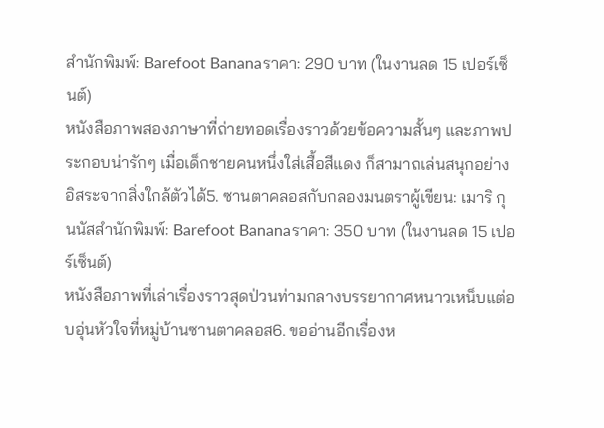สำนักพิมพ์: Barefoot Bananaราคา: 290 บาท (ในงานลด 15 เปอร์เซ็นต์)
หนังสือภาพสองภาษาที่ถ่ายทอดเรื่องราวด้วยข้อความสั้นๆ และภาพประกอบน่ารักๆ เมื่อเด็กชายคนหนึ่งใส่เสื้อสีแดง ก็สามาถเล่นสนุกอย่างอิสระจากสิ่งใกล้ตัวได้5. ซานตาคลอสกับกลองมนตราผู้เขียน: เมาริ กุนนัสสำนักพิมพ์: Barefoot Bananaราคา: 350 บาท (ในงานลด 15 เปอร์เซ็นต์)
หนังสือภาพที่เล่าเรื่องราวสุดป่วนท่ามกลางบรรยากาศหนาวเหน็บแต่อบอุ่นหัวใจที่หมู่บ้านซานตาคลอส6. ขออ่านอีกเรื่องห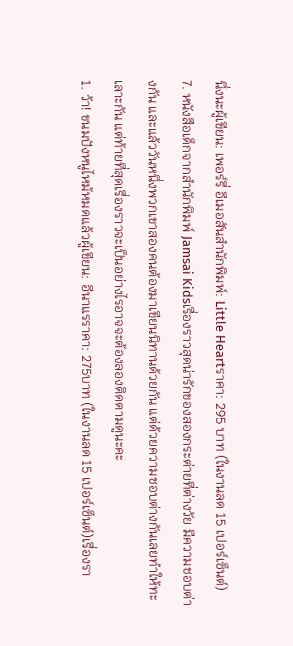นึ่งนะผู้เขียน: เพอร์รี่ อีเมอสันสำนักพิมพ์: Little Heartราคา: 295 บาท (ในงานลด 15 เปอร์เซ็นต์)
7. หนังสือเด็กจากสำนักพิมพ์ Jamsai Kidsเรื่องราวสุดน่ารักของสองกระต่ายที่ต่างวัย มีความชอบต่างกัน และแล้ววันหนึ่งพวกเขาสองคนต้องมาเขียนนิทานด้วยกัน แต่ด้วยความชอบต่างกันเลยทำให้ทะเลาะกัน แต่ท้ายที่สุดเรื่องราวจะเป็นอย่างไรอาจจะต้องลองติดตามดูนะคะ
1. ว้า! ขนมปังหนูไหม้หมดแล้วผู้เขียน: อีนาแรราคา: 275บาท (ในงานลด 15 เปอร์เซ็นต์)เรื่องรา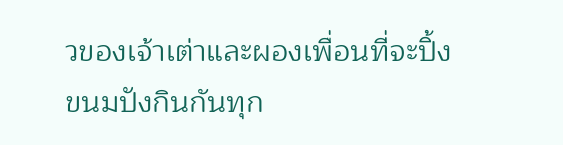วของเจ้าเต่าและผองเพื่อนที่จะปิ้งขนมปังกินกันทุก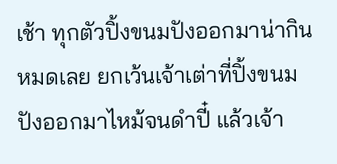เช้า ทุกตัวปิ้งขนมปังออกมาน่ากินหมดเลย ยกเว้นเจ้าเต่าที่ปิ้งขนมปังออกมาไหม้จนดำปี๋ แล้วเจ้า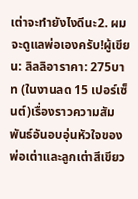เต่าจะทำยังไงดีนะ2. ผมจะดูแลพ่อเองครับ!ผู้เขียน: ลิลลิอาราคา: 275บาท (ในงานลด 15 เปอร์เซ็นต์)เรื่องราวความสัมพันธ์อันอบอุ่นหัวใจของพ่อเต่าและลูกเต่าสีเขียว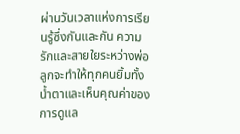ผ่านวันเวลาแห่งการเรียนรู้ซึ่งกันและกัน ความรักและสายใยระหว่างพ่อลูกจะทำให้ทุกคนยิ้มทั้งน้ำตาและเห็นคุณค่าของการดูแล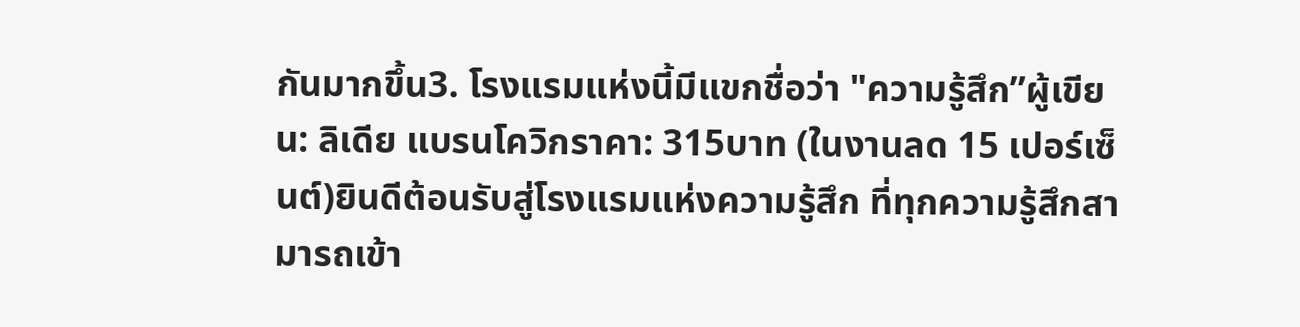กันมากขึ้น3. โรงแรมแห่งนี้มีแขกชื่อว่า "ความรู้สึก”ผู้เขียน: ลิเดีย แบรนโควิกราคา: 315บาท (ในงานลด 15 เปอร์เซ็นต์)ยินดีต้อนรับสู่โรงแรมแห่งความรู้สึก ที่ทุกความรู้สึกสามารถเข้า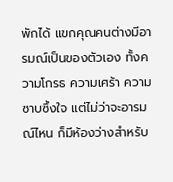พักได้ แขกคุณคนต่างมีอารมณ์เป็นของตัวเอง ทั้งความโกรธ ความเศร้า ความซาบซึ้งใจ แต่ไม่ว่าจะอารมณ์ไหน ก็มีห้องว่างสำหรับ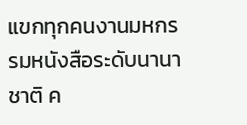แขกทุกคนงานมหกรรมหนังสือระดับนานาชาติ ค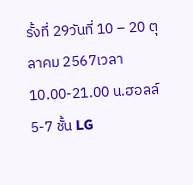รั้งที่ 29วันที่ 10 – 20 ตุลาคม 2567เวลา 10.00-21.00 น.ฮอลล์ 5-7 ชั้น LG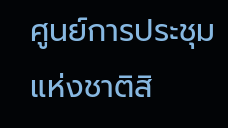ศูนย์การประชุมแห่งชาติสิ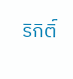ริกิติ์